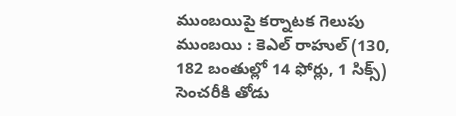ముంబయిపై కర్నాటక గెలుపు ముంబయి : కెఎల్ రాహుల్ (130, 182 బంతుల్లో 14 ఫోర్లు, 1 సిక్స్) సెంచరీకి తోడు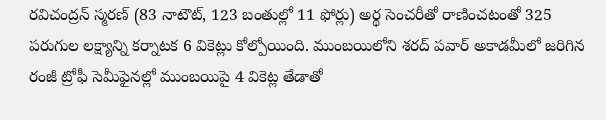రవిచంద్రన్ స్మరణ్ (83 నాటౌట్, 123 బంతుల్లో 11 ఫోర్లు) అర్థ సెంచరీతో రాణించటంతో 325 పరుగుల లక్ష్యాన్ని కర్నాటక 6 వికెట్లు కోల్పోయింది. ముంబయిలోని శరద్ పవార్ అకాడమీలో జరిగిన రంజీ ట్రోఫీ సెమీఫైనల్లో ముంబయిపై 4 వికెట్ల తేడాతో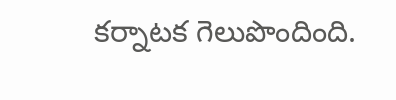కర్నాటక గెలుపొందింది.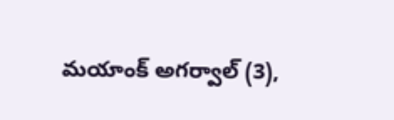మయాంక్ అగర్వాల్ (3),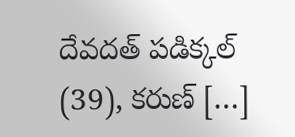దేవదత్ పడిక్కల్ (39), కరుణ్ […]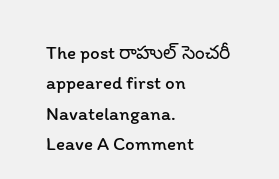The post రాహుల్ సెంచరీ appeared first on Navatelangana.
Leave A Comment